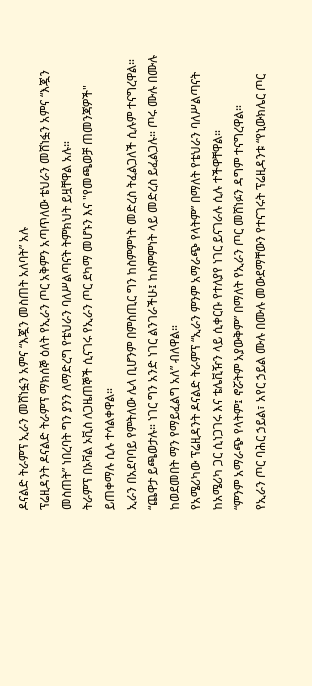ዶናልድ ትራምፕ ኢራን መሸነፏን አምና “እጇን መስጠት አለባት” አሉ
ፕሬዚዳንት ዶናልድ ትራምፕ ማክሰኞ ዕለት የኢራን ጦር አቅምን አጣጥለው ቴህራን መሸነፏን አምና “እጇን መስጠት” ነበረባት ግን ያንን ለማድረግ የቴህራን ባለሥልጣናት ትምክህት ይዟቸዋል አሉ።
ትራምፕ በኦቫል ኦቪስ ለጋዜጠኞች ሲናገሩ የኢራን ጦር ደካማ መሆኑን እና "የመጫወቻ ጠመንጃዎች" ይጠቀማሉ ሲሉ ተሳልቀዋል።
ኢራን በአደባባይ የምትለው ሌላ ቢሆንም በምስጢር ግን ከስምምነት መድረስ ትፈልጋለች ሲሉም ተናግረዋል።
“ጨዋታ ይጫወታሉ። ነገር ግን አንድ ነገር ልንገራችሁ፤ ከስምምነት ላይ መድረስ ይፈልጋሉ። ጦሩ ሙሉ በሙሉ ከወደመበት ማን የማይፈልግ አለ” ብለዋል።
የአሜሪካው ፕሬዚዳንት ዶናልድ ትራምፕ “ኢራን ምንም አማራጭ የላትም” በማለት የቴህራን ባለሥልጣናት ከአሜሪካ ጋር ሲነጋገሩ እና ቴሌቪዥን ላይ ሲቀርቡ የተለያየ ነገር ይናገራሉ ሲሉ ተችዋቸዋል።
“ምንም አማራጭ የላትም፤ ኖሯትም አያውቅም” በማለት የኢራን ጦር መሸነፉን ዳግም ተናግረዋል።
የኢራን ጦር ባሕር ኃይል፣ አየር ኃይል ሙሉ በሙሉ መውደማቸውን የተናገሩት ፕሬዚዳንቱ “የኒውክሌር ጦር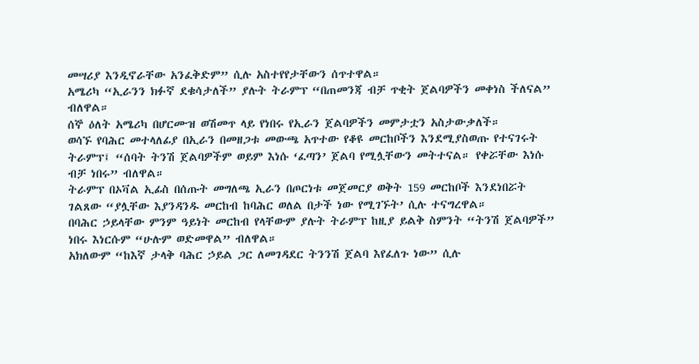መሣሪያ እንዲኖራቸው አንፈቅድም” ሲሉ አስተየየታቸውን ሰጥተዋል።
አሜሪካ “ኢራንን ክፉኛ ደቁሳታለች” ያሉት ትራምፕ “በጠመንጃ ብቻ ጥቂት ጀልባዎችን መቀነስ ችለናል” ብለዋል።
ሰኞ ዕለት አሜሪካ በሆርሙዝ ወሽመጥ ላይ የነበሩ የኢራን ጀልባዎችን መምታቷን አስታውቃለች።
ወሳኙ የባሕር መተላለፊያ በኢራን በመዘጋቱ መውጫ አጥተው የቆዩ መርከቦችን እንደሚያስወጡ የተናገሩት ትራምፕ፤ “ሰባት ትንሽ ጀልባዎችም ወይም እነሱ ‘ፈጣን’ ጀልባ የሚሏቸውን መትተናል። የቀሯቸው እነሱ ብቻ ነበሩ” ብለዋል።
ትራምፕ በኦቫል ኢፊስ በሰጡት መግለጫ ኢራን በጦርነቱ መጀመርያ ወቅት 159 መርከቦች እንደነበሯት ገልጸው “ያሏቸው እያንዳንዱ መርከብ ከባሕር ወለል በታች ነው የሚገኙት’ ሲሉ ተናግረዋል።
በባሕር ኃይላቸው ምንም ዓይነት መርከብ የላቸውም ያሉት ትራምፕ ከዚያ ይልቅ ስምንት “ትንሽ ጀልባዎች” ነበሩ እነርሱም “ሁሉም ወድመዋል” ብለዋል።
አክለውም “ከእኛ ታላቅ ባሕር ኃይል ጋር ለመገዳደር ትንንሽ ጀልባ እየፈለጉ ነው” ሲሉ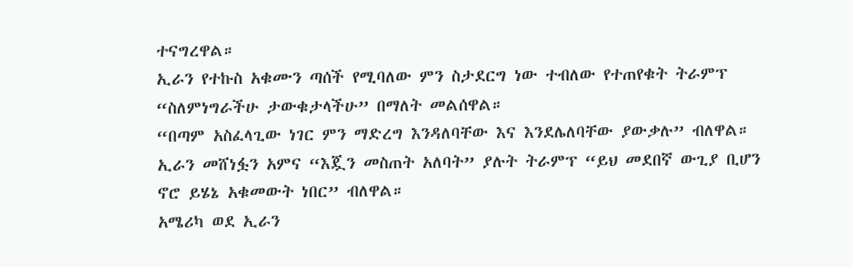ተናግረዋል።
ኢራን የተኩስ አቁሙን ጣሰች የሚባለው ምን ስታደርግ ነው ተብለው የተጠየቁት ትራምፕ “ስለምነግራችሁ ታውቁታላችሁ” በማለት መልሰዋል።
“በጣም አስፈላጊው ነገር ምን ማድረግ እንዳለባቸው እና እንደሌለባቸው ያውቃሉ” ብለዋል።
ኢራን መሸነፏን አምና “እጇን መስጠት አለባት” ያሉት ትራምፕ “ይህ መደበኛ ውጊያ ቢሆን ኖሮ ይሄኔ አቁመውት ነበር” ብለዋል።
አሜሪካ ወደ ኢራን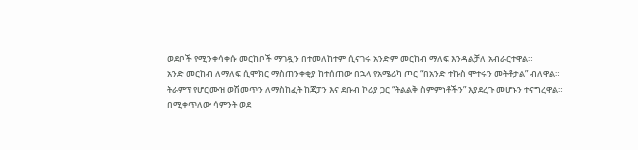ወደቦች የሚንቀሳቀሱ መርከቦች ማገዷን በተመለከተም ሲናገሩ አንድም መርከብ ማለፍ እንዳልቻለ አብራርተዋል።
አንድ መርከብ ለማለፍ ሲሞክር ማስጠንቀቂያ ከተሰጠው በኋላ የአሜሪካ ጦር “በአንድ ተኩስ ሞተሩን መትቶታል” ብለዋል።
ትራምፕ የሆርሙዝ ወሽመጥን ለማስከፈት ከጃፓን እና ደቡብ ኮሪያ ጋር “ትልልቅ ስምምነቶችን” እያደረጉ መሆኑን ተናግረዋል።
በሚቀጥለው ሳምንት ወደ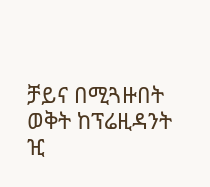ቻይና በሚጓዙበት ወቅት ከፕሬዚዳንት ዢ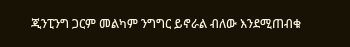ጂንፒንግ ጋርም መልካም ንግግር ይኖራል ብለው እንደሚጠብቁ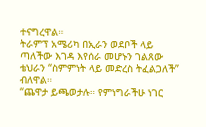ተናግረዋል።
ትራምፕ አሜሪካ በኢራን ወደቦች ላይ ጣለችው እገዳ እየሰራ መሆኑን ገልጸው ቴህራን “ስምምነት ላይ መድረስ ትፈልጋለች” ብለዋል።
“ጨዋታ ይጫወታሉ። የምነግራችሁ ነገር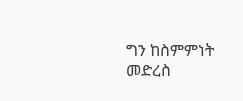ግን ከስምምነት መድረስ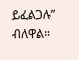ይፈልጋሉ” ብለዋል።